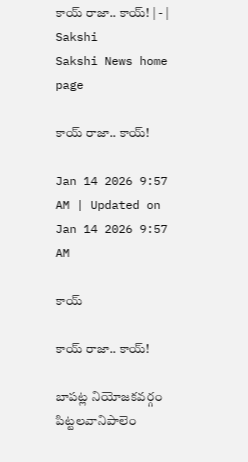కాయ్‌ రాజా.. కాయ్‌! | - | Sakshi
Sakshi News home page

కాయ్‌ రాజా.. కాయ్‌!

Jan 14 2026 9:57 AM | Updated on Jan 14 2026 9:57 AM

కాయ్‌

కాయ్‌ రాజా.. కాయ్‌!

బాపట్ల నియోజకవర్గం పిట్టలవానిపాలెం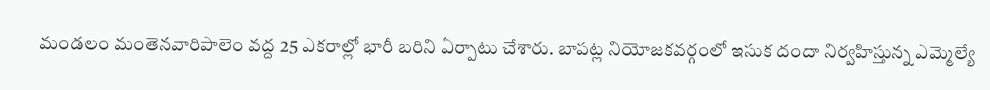మండలం మంతెనవారిపాలెం వద్ద 25 ఎకరాల్లో భారీ బరిని ఏర్పాటు చేశారు. బాపట్ల నియోజకవర్గంలో ఇసుక దందా నిర్వహిస్తున్న ఎమ్మెల్యే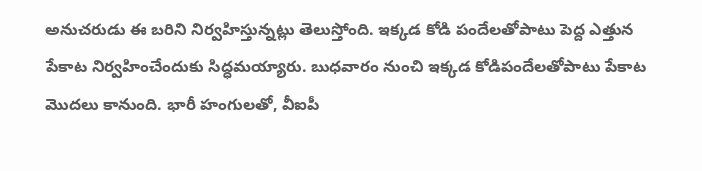అనుచరుడు ఈ బరిని నిర్వహిస్తున్నట్లు తెలుస్తోంది. ఇక్కడ కోడి పందేలతోపాటు పెద్ద ఎత్తున పేకాట నిర్వహించేందుకు సిద్ధమయ్యారు. బుధవారం నుంచి ఇక్కడ కోడిపందేలతోపాటు పేకాట మొదలు కానుంది. భారీ హంగులతో, వీఐపీ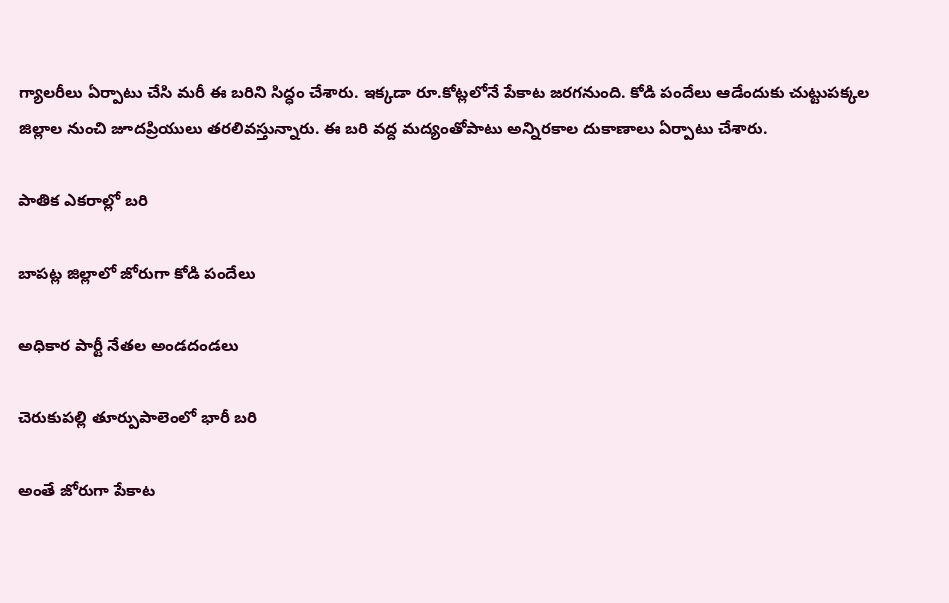గ్యాలరీలు ఏర్పాటు చేసి మరీ ఈ బరిని సిద్ధం చేశారు. ఇక్కడా రూ.కోట్లలోనే పేకాట జరగనుంది. కోడి పందేలు ఆడేందుకు చుట్టుపక్కల జిల్లాల నుంచి జూదప్రియులు తరలివస్తున్నారు. ఈ బరి వద్ద మద్యంతోపాటు అన్నిరకాల దుకాణాలు ఏర్పాటు చేశారు.

పాతిక ఎకరాల్లో బరి

బాపట్ల జిల్లాలో జోరుగా కోడి పందేలు

అధికార పార్టీ నేతల అండదండలు

చెరుకుపల్లి తూర్పుపాలెంలో భారీ బరి

అంతే జోరుగా పేకాట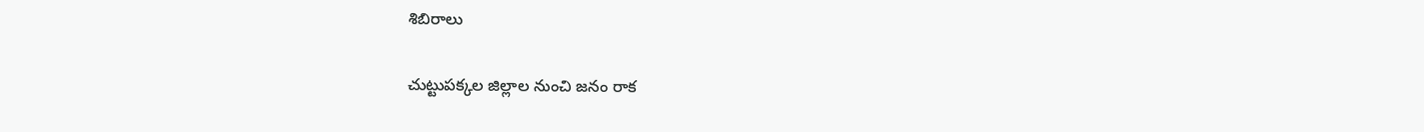శిబిరాలు

చుట్టుపక్కల జిల్లాల నుంచి జనం రాక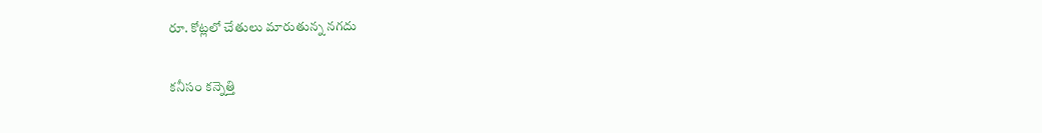రూ. కోట్లలో చేతులు మారుతున్న నగదు

కనీసం కన్నెత్తి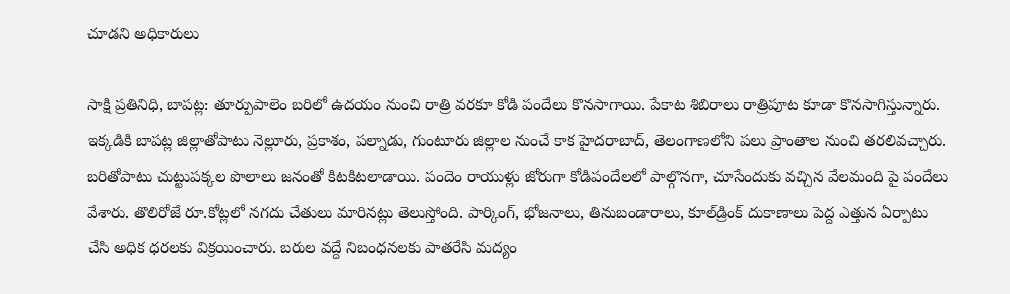చూడని అధికారులు

సాక్షి ప్రతినిధి, బాపట్ల: తూర్పుపాలెం బరిలో ఉదయం నుంచి రాత్రి వరకూ కోడి పందేలు కొనసాగాయి. పేకాట శిబిరాలు రాత్రిపూట కూడా కొనసాగిస్తున్నారు. ఇక్కడికి బాపట్ల జిల్లాతోపాటు నెల్లూరు, ప్రకాశం, పల్నాడు, గుంటూరు జిల్లాల నుంచే కాక హైదరాబాద్‌, తెలంగాణలోని పలు ప్రాంతాల నుంచి తరలివచ్చారు. బరితోపాటు చుట్టుపక్కల పొలాలు జనంతో కిటకిటలాడాయి. పందెం రాయుళ్లు జోరుగా కోడిపందేలలో పాల్గొనగా, చూసేందుకు వచ్చిన వేలమంది పై పందేలు వేశారు. తొలిరోజే రూ.కోట్లలో నగదు చేతులు మారినట్లు తెలుస్తోంది. పార్కింగ్‌, భోజనాలు, తినుబండారాలు, కూల్‌డ్రింక్‌ దుకాణాలు పెద్ద ఎత్తున ఏర్పాటు చేసి అధిక ధరలకు విక్రయించారు. బరుల వద్దే నిబంధనలకు పాతరేసి మద్యం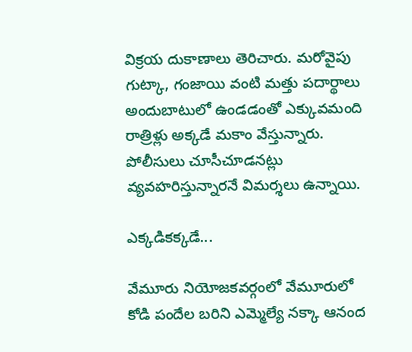విక్రయ దుకాణాలు తెరిచారు. మరోవైపు గుట్కా, గంజాయి వంటి మత్తు పదార్థాలు అందుబాటులో ఉండడంతో ఎక్కువమంది రాత్రిళ్లు అక్కడే మకాం వేస్తున్నారు. పోలీసులు చూసీచూడనట్లు వ్యవహరిస్తున్నారనే విమర్శలు ఉన్నాయి.

ఎక్కడికక్కడే...

వేమూరు నియోజకవర్గంలో వేమూరులో కోడి పందేల బరిని ఎమ్మెల్యే నక్కా ఆనంద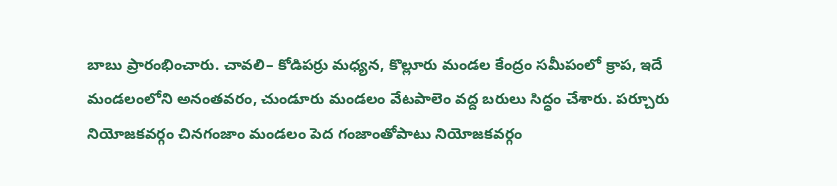బాబు ప్రారంభించారు. చావలి– కోడిపర్రు మధ్యన, కొల్లూరు మండల కేంద్రం సమీపంలో క్రాప, ఇదే మండలంలోని అనంతవరం, చుండూరు మండలం వేటపాలెం వద్ద బరులు సిద్ధం చేశారు. పర్చూరు నియోజకవర్గం చినగంజాం మండలం పెద గంజాంతోపాటు నియోజకవర్గం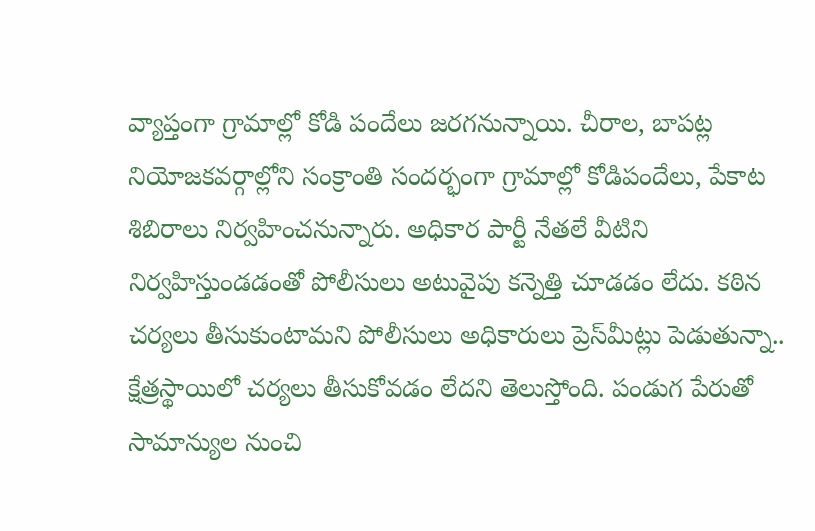వ్యాప్తంగా గ్రామాల్లో కోడి పందేలు జరగనున్నాయి. చీరాల, బాపట్ల నియోజకవర్గాల్లోని సంక్రాంతి సందర్భంగా గ్రామాల్లో కోడిపందేలు, పేకాట శిబిరాలు నిర్వహించనున్నారు. అధికార పార్టీ నేతలే వీటిని నిర్వహిస్తుండడంతో పోలీసులు అటువైపు కన్నెత్తి చూడడం లేదు. కఠిన చర్యలు తీసుకుంటామని పోలీసులు అధికారులు ప్రెస్‌మీట్లు పెడుతున్నా.. క్షేత్రస్థాయిలో చర్యలు తీసుకోవడం లేదని తెలుస్తోంది. పండుగ పేరుతో సామాన్యుల నుంచి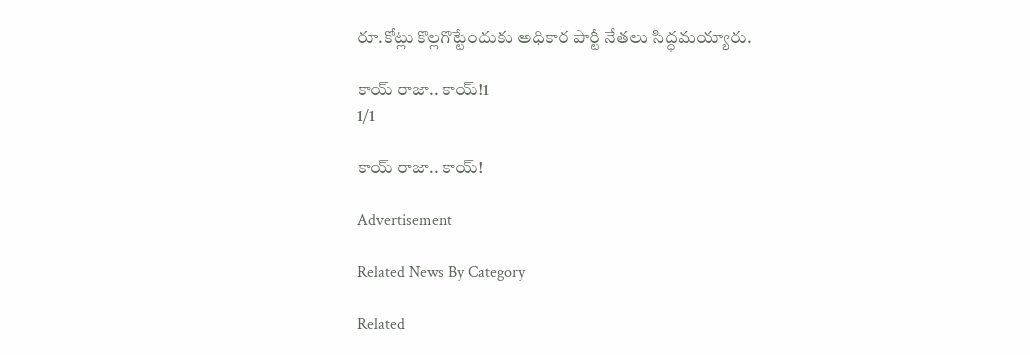రూ.కోట్లు కొల్లగొట్టేందుకు అధికార పార్టీ నేతలు సిద్ధమయ్యారు.

కాయ్‌ రాజా.. కాయ్‌!1
1/1

కాయ్‌ రాజా.. కాయ్‌!

Advertisement

Related News By Category

Related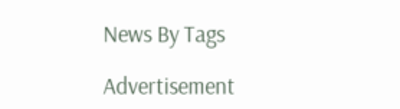News By Tags

Advertisement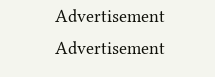Advertisement
Advertisement